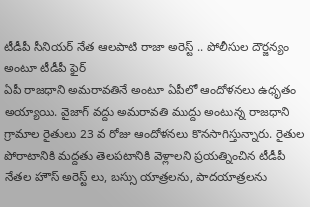టీడీపీ సీనియర్ నేత ఆలపాటి రాజా అరెస్ట్ .. పోలీసుల దౌర్జన్యం అంటూ టీడీపీ ఫైర్
ఏపీ రాజధాని అమరావతినే అంటూ ఏపీలో ఆందోళనలు ఉధృతం అయ్యాయి. వైజాగ్ వద్దు అమరావతి ముద్దు అంటున్న రాజధాని గ్రామాల రైతులు 23 వ రోజు ఆందోళనలు కొనసాగిస్తున్నారు. రైతుల పోరాటానికి మద్దతు తెలపటానికి వెళ్లాలని ప్రయత్నించిన టీడీపీ నేతల హౌస్ అరెస్ట్ లు, బస్సు యాత్రలను, పాదయాత్రలను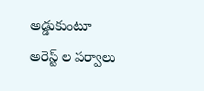అడ్డుకుంటూ అరెస్ట్ ల పర్వాలు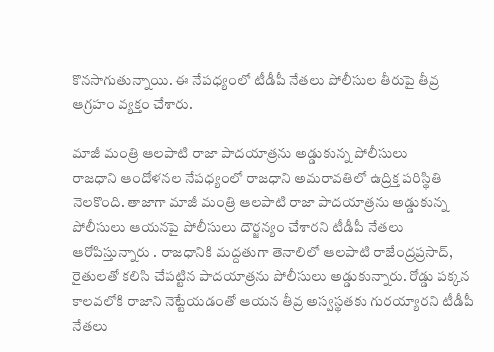కొనసాగుతున్నాయి. ఈ నేపధ్యంలో టీడీపీ నేతలు పోలీసుల తీరుపై తీవ్ర ఆగ్రహం వ్యక్తం చేశారు.

మాజీ మంత్రి ఆలపాటి రాజా పాదయాత్రను అడ్డుకున్న పోలీసులు
రాజధాని ఆందోళనల నేపధ్యంలో రాజధాని అమరావతిలో ఉద్రిక్త పరిస్థితి నెలకొంది. తాజాగా మాజీ మంత్రి ఆలపాటి రాజా పాదయాత్రను అడ్డుకున్న పోలీసులు ఆయనపై పోలీసులు దౌర్జన్యం చేశారని టీడీపీ నేతలు ఆరోపిస్తున్నారు . రాజధానికి మద్దతుగా తెనాలిలో ఆలపాటి రాజేంద్రప్రసాద్, రైతులతో కలిసి చేపట్టిన పాదయాత్రను పోలీసులు అడ్డుకున్నారు. రోడ్డు పక్కన కాలవలోకి రాజాని నెట్టేయడంతో ఆయన తీవ్ర అస్వస్థతకు గురయ్యారని టీడీపీ నేతలు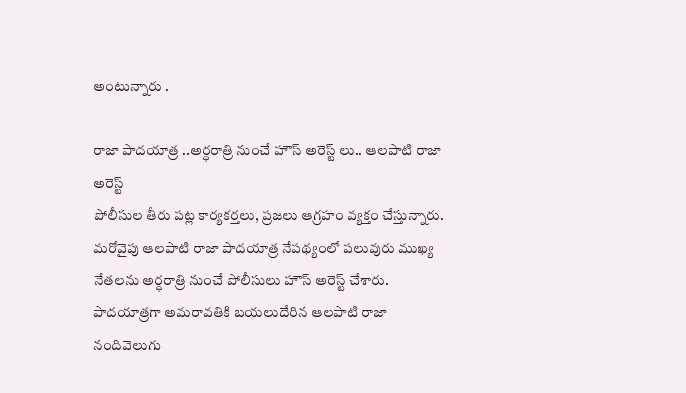అంటున్నారు .

రాజా పాదయాత్ర ..అర్ధరాత్రి నుంచే హౌస్ అరెస్ట్ లు.. ఆలపాటి రాజా అరెస్ట్
పోలీసుల తీరు పట్ల కార్యకర్తలు, ప్రజలు ఆగ్రహం వ్యక్తం చేస్తున్నారు. మరోవైపు ఆలపాటి రాజా పాదయాత్ర నేపథ్యంలో పలువురు ముఖ్య నేతలను అర్ధరాత్రి నుంచే పోలీసులు హౌస్ అరెస్ట్ చేశారు.
పాదయాత్రగా అమరావతికి బయలుదేరిన ఆలపాటి రాజా నందివెలుగు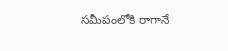సమీపంలోకి రాగానే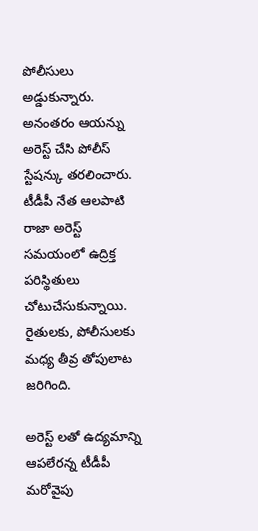పోలీసులు అడ్డుకున్నారు. అనంతరం ఆయన్ను అరెస్ట్ చేసి పోలీస్ స్టేషన్కు తరలించారు. టీడీపీ నేత ఆలపాటి రాజా అరెస్ట్ సమయంలో ఉద్రిక్త పరిస్థితులు చోటుచేసుకున్నాయి. రైతులకు, పోలీసులకు మధ్య తీవ్ర తోపులాట జరిగింది.

అరెస్ట్ లతో ఉద్యమాన్ని ఆపలేరన్న టీడీపీ
మరోవైపు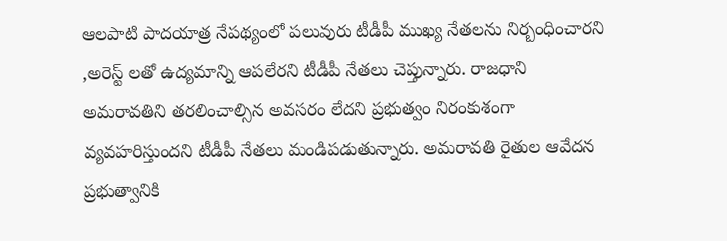ఆలపాటి పాదయాత్ర నేపథ్యంలో పలువురు టీడీపీ ముఖ్య నేతలను నిర్బంధించారని ,అరెస్ట్ లతో ఉద్యమాన్ని ఆపలేరని టీడీపీ నేతలు చెప్తున్నారు. రాజధాని అమరావతిని తరలించాల్సిన అవసరం లేదని ప్రభుత్వం నిరంకుశంగా వ్యవహరిస్తుందని టీడీపీ నేతలు మండిపడుతున్నారు. అమరావతి రైతుల ఆవేదన ప్రభుత్వానికి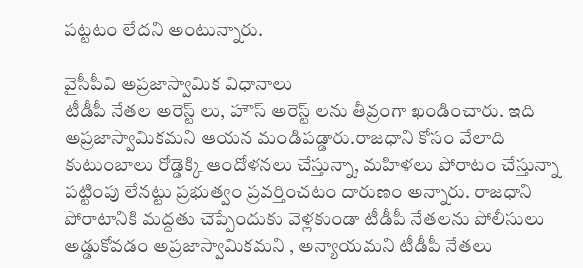పట్టటం లేదని అంటున్నారు.

వైసీపీవి అప్రజాస్వామిక విధానాలు
టీడీపీ నేతల అరెస్ట్ లు, హౌస్ అరెస్ట్ లను తీవ్రంగా ఖండించారు. ఇది అప్రజాస్వామికమని ఆయన మండిపడ్డారు.రాజధాని కోసం వేలాది కుటుంబాలు రోడ్డెక్కి ఆందోళనలు చేస్తున్నా, మహిళలు పోరాటం చేస్తున్నా పట్టింపు లేనట్టు ప్రభుత్వం ప్రవర్తించటం దారుణం అన్నారు. రాజధాని పోరాటానికి మద్దతు చెప్పేందుకు వెళ్లకుండా టీడీపీ నేతలను పోలీసులు అడ్డుకోవడం అప్రజాస్వామికమని , అన్యాయమని టీడీపీ నేతలు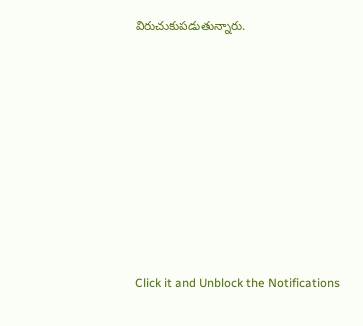విరుచుకుపడుతున్నారు.












Click it and Unblock the Notifications